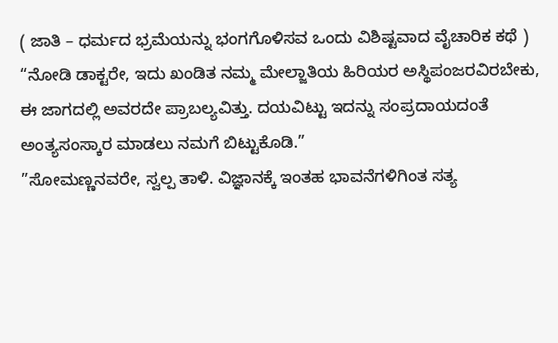( ಜಾತಿ – ಧರ್ಮದ ಭ್ರಮೆಯನ್ನು ಭಂಗಗೊಳಿಸವ ಒಂದು ವಿಶಿಷ್ಟವಾದ ವೈಚಾರಿಕ ಕಥೆ )
“ನೋಡಿ ಡಾಕ್ಟರೇ, ಇದು ಖಂಡಿತ ನಮ್ಮ ಮೇಲ್ಜಾತಿಯ ಹಿರಿಯರ ಅಸ್ಥಿಪಂಜರವಿರಬೇಕು, ಈ ಜಾಗದಲ್ಲಿ ಅವರದೇ ಪ್ರಾಬಲ್ಯವಿತ್ತು. ದಯವಿಟ್ಟು ಇದನ್ನು ಸಂಪ್ರದಾಯದಂತೆ ಅಂತ್ಯಸಂಸ್ಕಾರ ಮಾಡಲು ನಮಗೆ ಬಿಟ್ಟುಕೊಡಿ.”
”ಸೋಮಣ್ಣನವರೇ, ಸ್ವಲ್ಪ ತಾಳಿ. ವಿಜ್ಞಾನಕ್ಕೆ ಇಂತಹ ಭಾವನೆಗಳಿಗಿಂತ ಸತ್ಯ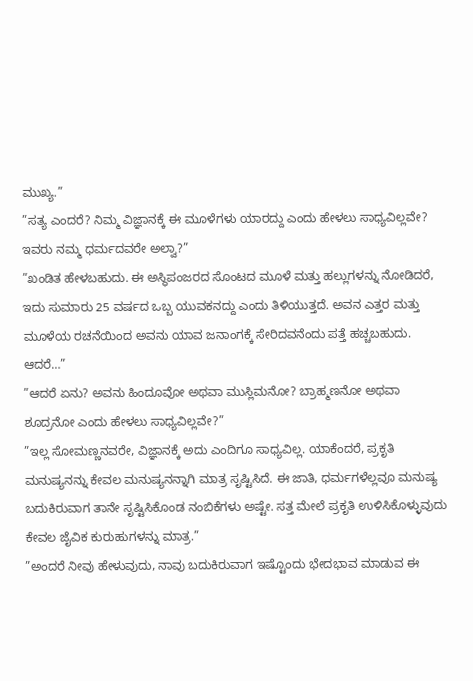ಮುಖ್ಯ.”
”ಸತ್ಯ ಎಂದರೆ? ನಿಮ್ಮ ವಿಜ್ಞಾನಕ್ಕೆ ಈ ಮೂಳೆಗಳು ಯಾರದ್ದು ಎಂದು ಹೇಳಲು ಸಾಧ್ಯವಿಲ್ಲವೇ? ಇವರು ನಮ್ಮ ಧರ್ಮದವರೇ ಅಲ್ವಾ?”
”ಖಂಡಿತ ಹೇಳಬಹುದು. ಈ ಅಸ್ಥಿಪಂಜರದ ಸೊಂಟದ ಮೂಳೆ ಮತ್ತು ಹಲ್ಲುಗಳನ್ನು ನೋಡಿದರೆ, ಇದು ಸುಮಾರು 25 ವರ್ಷದ ಒಬ್ಬ ಯುವಕನದ್ದು ಎಂದು ತಿಳಿಯುತ್ತದೆ. ಅವನ ಎತ್ತರ ಮತ್ತು ಮೂಳೆಯ ರಚನೆಯಿಂದ ಅವನು ಯಾವ ಜನಾಂಗಕ್ಕೆ ಸೇರಿದವನೆಂದು ಪತ್ತೆ ಹಚ್ಚಬಹುದು. ಆದರೆ…”
”ಆದರೆ ಏನು? ಅವನು ಹಿಂದೂವೋ ಅಥವಾ ಮುಸ್ಲಿಮನೋ? ಬ್ರಾಹ್ಮಣನೋ ಅಥವಾ ಶೂದ್ರನೋ ಎಂದು ಹೇಳಲು ಸಾಧ್ಯವಿಲ್ಲವೇ?”
”ಇಲ್ಲ ಸೋಮಣ್ಣನವರೇ, ವಿಜ್ಞಾನಕ್ಕೆ ಅದು ಎಂದಿಗೂ ಸಾಧ್ಯವಿಲ್ಲ. ಯಾಕೆಂದರೆ, ಪ್ರಕೃತಿ ಮನುಷ್ಯನನ್ನು ಕೇವಲ ಮನುಷ್ಯನನ್ನಾಗಿ ಮಾತ್ರ ಸೃಷ್ಟಿಸಿದೆ. ಈ ಜಾತಿ, ಧರ್ಮಗಳೆಲ್ಲವೂ ಮನುಷ್ಯ ಬದುಕಿರುವಾಗ ತಾನೇ ಸೃಷ್ಟಿಸಿಕೊಂಡ ನಂಬಿಕೆಗಳು ಅಷ್ಟೇ. ಸತ್ತ ಮೇಲೆ ಪ್ರಕೃತಿ ಉಳಿಸಿಕೊಳ್ಳುವುದು ಕೇವಲ ಜೈವಿಕ ಕುರುಹುಗಳನ್ನು ಮಾತ್ರ.”
”ಅಂದರೆ ನೀವು ಹೇಳುವುದು, ನಾವು ಬದುಕಿರುವಾಗ ಇಷ್ಟೊಂದು ಭೇದಭಾವ ಮಾಡುವ ಈ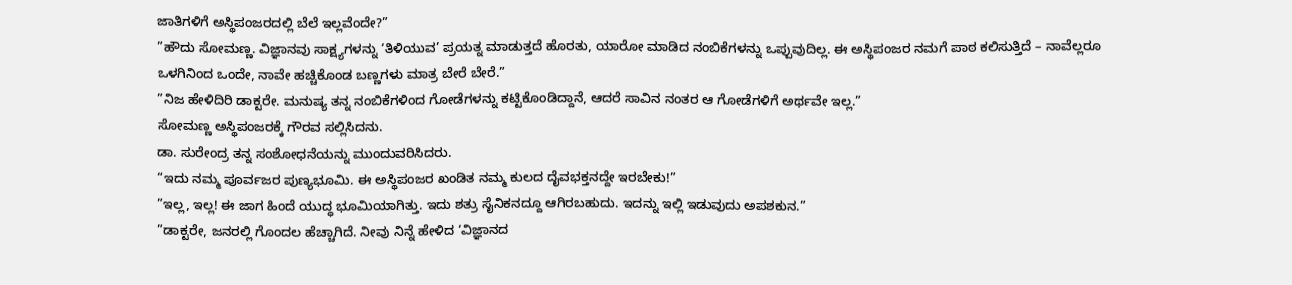ಜಾತಿಗಳಿಗೆ ಅಸ್ಥಿಪಂಜರದಲ್ಲಿ ಬೆಲೆ ಇಲ್ಲವೆಂದೇ?”
”ಹೌದು ಸೋಮಣ್ಣ. ವಿಜ್ಞಾನವು ಸಾಕ್ಷ್ಯಗಳನ್ನು ‘ತಿಳಿಯುವ’ ಪ್ರಯತ್ನ ಮಾಡುತ್ತದೆ ಹೊರತು, ಯಾರೋ ಮಾಡಿದ ನಂಬಿಕೆಗಳನ್ನು ಒಪ್ಪುವುದಿಲ್ಲ. ಈ ಅಸ್ಥಿಪಂಜರ ನಮಗೆ ಪಾಠ ಕಲಿಸುತ್ತಿದೆ – ನಾವೆಲ್ಲರೂ ಒಳಗಿನಿಂದ ಒಂದೇ, ನಾವೇ ಹಚ್ಚಿಕೊಂಡ ಬಣ್ಣಗಳು ಮಾತ್ರ ಬೇರೆ ಬೇರೆ.”
”ನಿಜ ಹೇಳಿದಿರಿ ಡಾಕ್ಟರೇ. ಮನುಷ್ಯ ತನ್ನ ನಂಬಿಕೆಗಳಿಂದ ಗೋಡೆಗಳನ್ನು ಕಟ್ಟಿಕೊಂಡಿದ್ದಾನೆ, ಆದರೆ ಸಾವಿನ ನಂತರ ಆ ಗೋಡೆಗಳಿಗೆ ಅರ್ಥವೇ ಇಲ್ಲ.”
ಸೋಮಣ್ಣ ಅಸ್ಥಿಪಂಜರಕ್ಕೆ ಗೌರವ ಸಲ್ಲಿಸಿದನು.
ಡಾ. ಸುರೇಂದ್ರ ತನ್ನ ಸಂಶೋಧನೆಯನ್ನು ಮುಂದುವರಿಸಿದರು.
“ಇದು ನಮ್ಮ ಪೂರ್ವಜರ ಪುಣ್ಯಭೂಮಿ. ಈ ಅಸ್ಥಿಪಂಜರ ಖಂಡಿತ ನಮ್ಮ ಕುಲದ ದೈವಭಕ್ತನದ್ದೇ ಇರಬೇಕು!”
”ಇಲ್ಲ, ಇಲ್ಲ! ಈ ಜಾಗ ಹಿಂದೆ ಯುದ್ಧ ಭೂಮಿಯಾಗಿತ್ತು. ಇದು ಶತ್ರು ಸೈನಿಕನದ್ದೂ ಆಗಿರಬಹುದು. ಇದನ್ನು ಇಲ್ಲಿ ಇಡುವುದು ಅಪಶಕುನ.”
”ಡಾಕ್ಟರೇ, ಜನರಲ್ಲಿ ಗೊಂದಲ ಹೆಚ್ಚಾಗಿದೆ. ನೀವು ನಿನ್ನೆ ಹೇಳಿದ ‘ವಿಜ್ಞಾನದ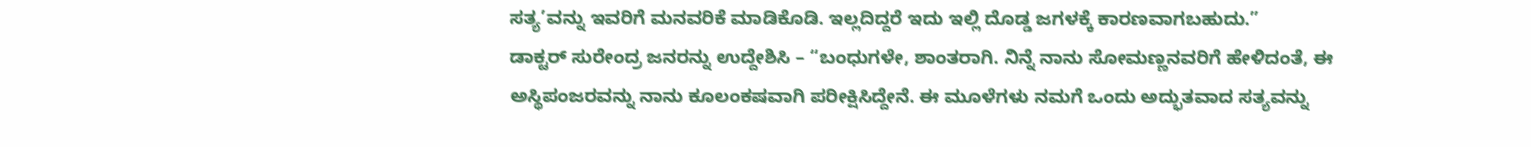ಸತ್ಯ’ವನ್ನು ಇವರಿಗೆ ಮನವರಿಕೆ ಮಾಡಿಕೊಡಿ. ಇಲ್ಲದಿದ್ದರೆ ಇದು ಇಲ್ಲಿ ದೊಡ್ಡ ಜಗಳಕ್ಕೆ ಕಾರಣವಾಗಬಹುದು.”
ಡಾಕ್ಟರ್ ಸುರೇಂದ್ರ ಜನರನ್ನು ಉದ್ದೇಶಿಸಿ – “ಬಂಧುಗಳೇ, ಶಾಂತರಾಗಿ. ನಿನ್ನೆ ನಾನು ಸೋಮಣ್ಣನವರಿಗೆ ಹೇಳಿದಂತೆ, ಈ ಅಸ್ಥಿಪಂಜರವನ್ನು ನಾನು ಕೂಲಂಕಷವಾಗಿ ಪರೀಕ್ಷಿಸಿದ್ದೇನೆ. ಈ ಮೂಳೆಗಳು ನಮಗೆ ಒಂದು ಅದ್ಭುತವಾದ ಸತ್ಯವನ್ನು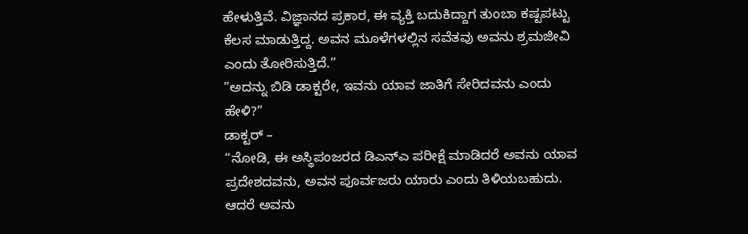ಹೇಳುತ್ತಿವೆ. ವಿಜ್ಞಾನದ ಪ್ರಕಾರ, ಈ ವ್ಯಕ್ತಿ ಬದುಕಿದ್ದಾಗ ತುಂಬಾ ಕಷ್ಟಪಟ್ಟು ಕೆಲಸ ಮಾಡುತ್ತಿದ್ದ. ಅವನ ಮೂಳೆಗಳಲ್ಲಿನ ಸವೆತವು ಅವನು ಶ್ರಮಜೀವಿ ಎಂದು ತೋರಿಸುತ್ತಿದೆ.”
”ಅದನ್ನು ಬಿಡಿ ಡಾಕ್ಟರೇ, ಇವನು ಯಾವ ಜಾತಿಗೆ ಸೇರಿದವನು ಎಂದು ಹೇಳಿ?”
ಡಾಕ್ಟರ್ –
“ನೋಡಿ, ಈ ಅಸ್ಥಿಪಂಜರದ ಡಿಎನ್ಎ ಪರೀಕ್ಷೆ ಮಾಡಿದರೆ ಅವನು ಯಾವ ಪ್ರದೇಶದವನು, ಅವನ ಪೂರ್ವಜರು ಯಾರು ಎಂದು ತಿಳಿಯಬಹುದು. ಆದರೆ ಅವನು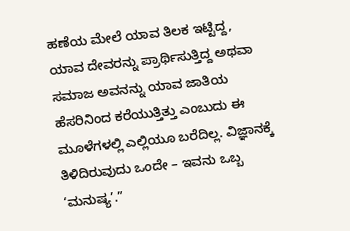ಹಣೆಯ ಮೇಲೆ ಯಾವ ತಿಲಕ ಇಟ್ಟಿದ್ದ, ಯಾವ ದೇವರನ್ನು ಪ್ರಾರ್ಥಿಸುತ್ತಿದ್ದ ಅಥವಾ ಸಮಾಜ ಅವನನ್ನು ಯಾವ ಜಾತಿಯ ಹೆಸರಿನಿಂದ ಕರೆಯುತ್ತಿತ್ತು ಎಂಬುದು ಈ ಮೂಳೆಗಳಲ್ಲಿ ಎಲ್ಲಿಯೂ ಬರೆದಿಲ್ಲ. ವಿಜ್ಞಾನಕ್ಕೆ ತಿಳಿದಿರುವುದು ಒಂದೇ – ಇವನು ಒಬ್ಬ ‘ಮನುಷ್ಯ’.”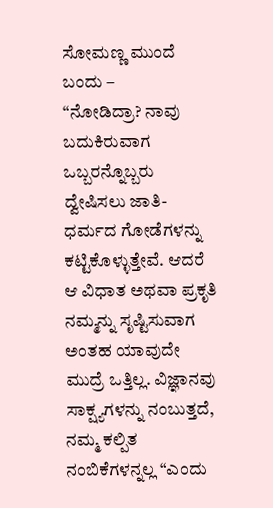ಸೋಮಣ್ಣ ಮುಂದೆ ಬಂದು –
“ನೋಡಿದ್ರಾ? ನಾವು ಬದುಕಿರುವಾಗ ಒಬ್ಬರನ್ನೊಬ್ಬರು ದ್ವೇಷಿಸಲು ಜಾತಿ-ಧರ್ಮದ ಗೋಡೆಗಳನ್ನು ಕಟ್ಟಿಕೊಳ್ಳುತ್ತೇವೆ. ಆದರೆ ಆ ವಿಧಾತ ಅಥವಾ ಪ್ರಕೃತಿ ನಮ್ಮನ್ನು ಸೃಷ್ಟಿಸುವಾಗ ಅಂತಹ ಯಾವುದೇ ಮುದ್ರೆ ಒತ್ತಿಲ್ಲ. ವಿಜ್ಞಾನವು ಸಾಕ್ಷ್ಯಗಳನ್ನು ನಂಬುತ್ತದೆ, ನಮ್ಮ ಕಲ್ಪಿತ ನಂಬಿಕೆಗಳನ್ನಲ್ಲ “ಎಂದು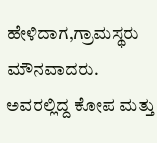ಹೇಳಿದಾಗ,ಗ್ರಾಮಸ್ಥರು ಮೌನವಾದರು.
ಅವರಲ್ಲಿದ್ದ ಕೋಪ ಮತ್ತು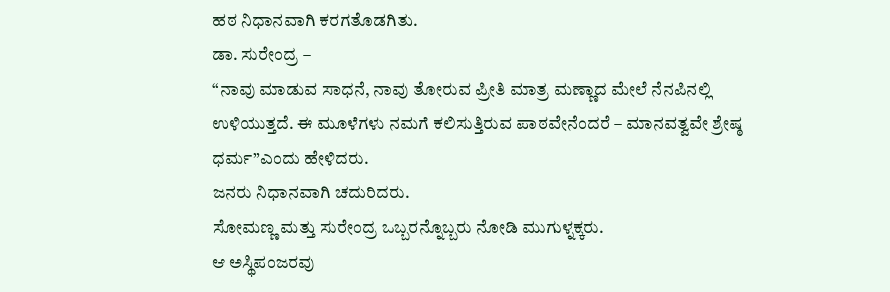ಹಠ ನಿಧಾನವಾಗಿ ಕರಗತೊಡಗಿತು.
ಡಾ. ಸುರೇಂದ್ರ –
“ನಾವು ಮಾಡುವ ಸಾಧನೆ, ನಾವು ತೋರುವ ಪ್ರೀತಿ ಮಾತ್ರ ಮಣ್ಣಾದ ಮೇಲೆ ನೆನಪಿನಲ್ಲಿ ಉಳಿಯುತ್ತದೆ. ಈ ಮೂಳೆಗಳು ನಮಗೆ ಕಲಿಸುತ್ತಿರುವ ಪಾಠವೇನೆಂದರೆ – ಮಾನವತ್ವವೇ ಶ್ರೇಷ್ಠ ಧರ್ಮ”ಎಂದು ಹೇಳಿದರು.
ಜನರು ನಿಧಾನವಾಗಿ ಚದುರಿದರು.
ಸೋಮಣ್ಣ ಮತ್ತು ಸುರೇಂದ್ರ ಒಬ್ಬರನ್ನೊಬ್ಬರು ನೋಡಿ ಮುಗುಳ್ನಕ್ಕರು.
ಆ ಅಸ್ಥಿಪಂಜರವು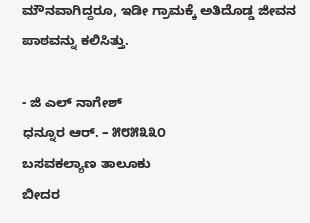ಮೌನವಾಗಿದ್ದರೂ, ಇಡೀ ಗ್ರಾಮಕ್ಕೆ ಅತಿದೊಡ್ಡ ಜೀವನ ಪಾಠವನ್ನು ಕಲಿಸಿತ್ತು.

- ಜಿ ಎಲ್ ನಾಗೇಶ್
ಧನ್ನೂರ ಆರ್. – ೫೮೫೩೩೦
ಬಸವಕಲ್ಯಾಣ ತಾಲೂಕು
ಬೀದರ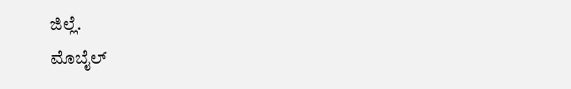ಜಿಲ್ಲೆ.
ಮೊಬೈಲ್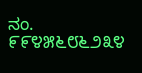ನಂ. ೯೯೪೫೬೮೬೨೩೪